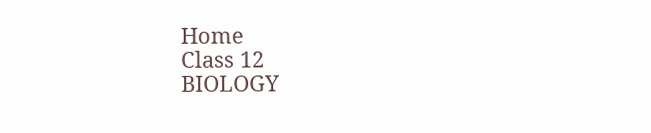Home
Class 12
BIOLOGY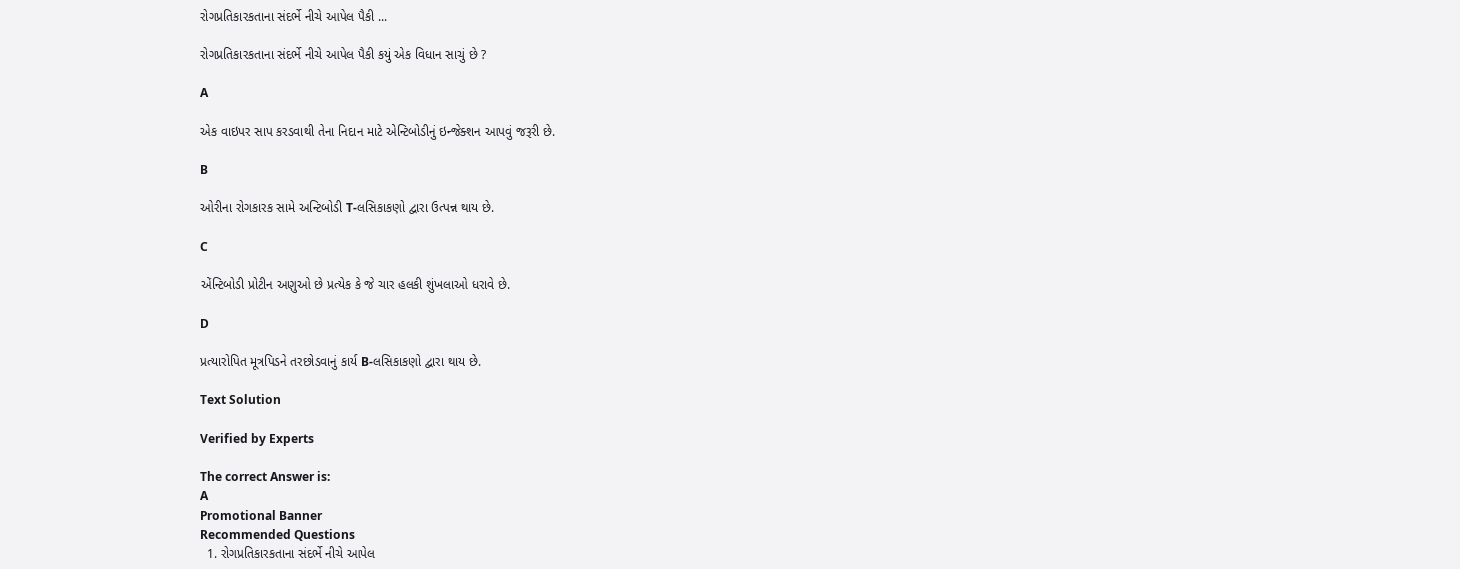રોગપ્રતિકારકતાના સંદર્ભે નીચે આપેલ પૈકી ...

રોગપ્રતિકારકતાના સંદર્ભે નીચે આપેલ પૈકી કયું એક વિધાન સાચું છે ?

A

એક વાઇપર સાપ કરડવાથી તેના નિદાન માટે એન્ટિબોડીનું ઇન્જેક્શન આપવું જરૂરી છે.

B

ઓરીના રોગકારક સામે અન્ટિબોડી T-લસિકાકણો દ્વારા ઉત્પન્ન થાય છે.

C

એંન્ટિબોડી પ્રોટીન અણુઓ છે પ્રત્યેક કે જે ચાર હલકી શુંખલાઓ ધરાવે છે.

D

પ્રત્યારોપિત મૂત્રપિડને તરછોડવાનું કાર્ય B-લસિકાકણો દ્વારા થાય છે.

Text Solution

Verified by Experts

The correct Answer is:
A
Promotional Banner
Recommended Questions
  1. રોગપ્રતિકારકતાના સંદર્ભે નીચે આપેલ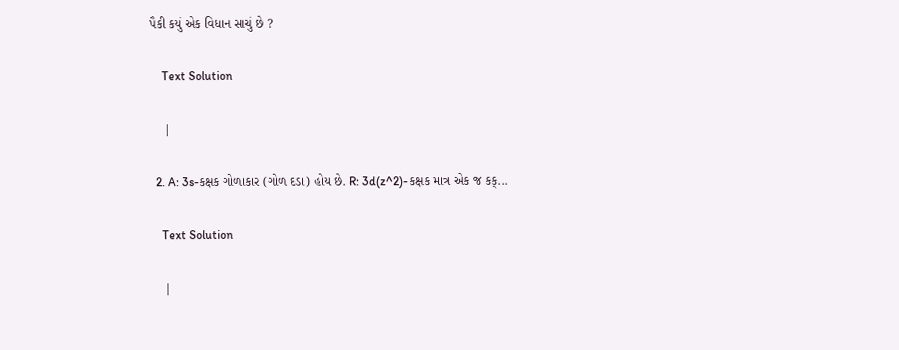પૈકી કયું એક વિધાન સાચું છે ?

    Text Solution

    |

  2. A: 3s-કક્ષક ગોળાકાર (ગોળ દડા) હોય છે. R: 3d(z^2)-કક્ષક માત્ર એક જ કક્...

    Text Solution

    |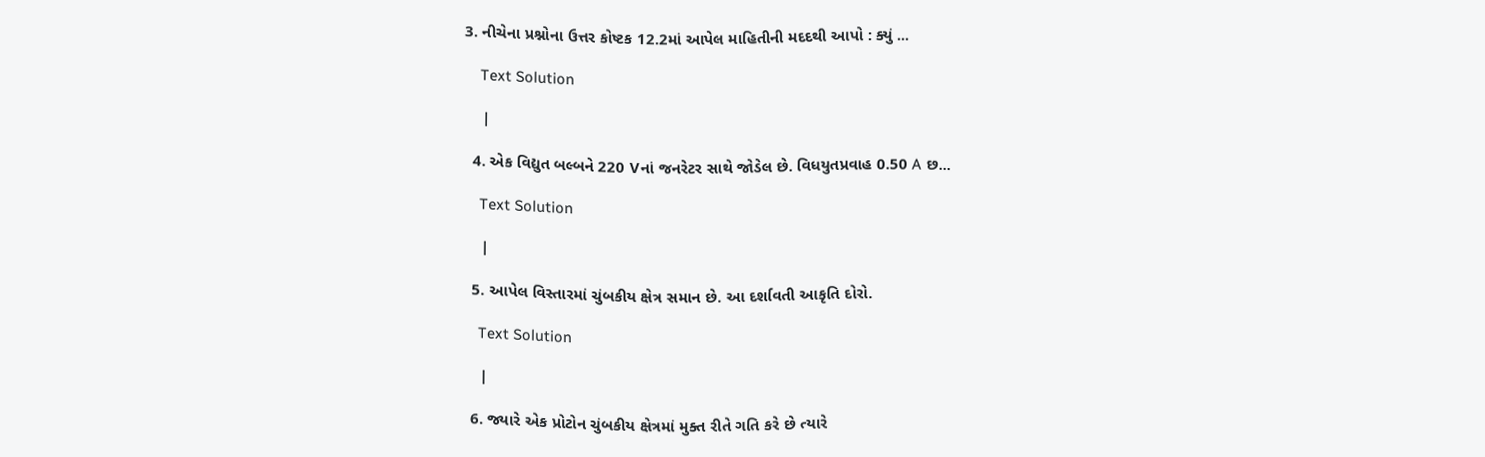3. નીચેના પ્રશ્નોના ઉત્તર કોષ્ટક 12.2માં આપેલ માહિતીની મદદથી આપો : ક્યું ...

    Text Solution

    |

  4. એક વિદ્યુત બલ્બને 220 Vનાં જનરેટર સાથે જોડેલ છે. વિધયુતપ્રવાહ 0.50 A છ...

    Text Solution

    |

  5. આપેલ વિસ્તારમાં ચુંબકીય ક્ષેત્ર સમાન છે. આ દર્શાવતી આકૃતિ દોરો.

    Text Solution

    |

  6. જ્યારે એક પ્રોટોન ચુંબકીય ક્ષેત્રમાં મુક્ત રીતે ગતિ કરે છે ત્યારે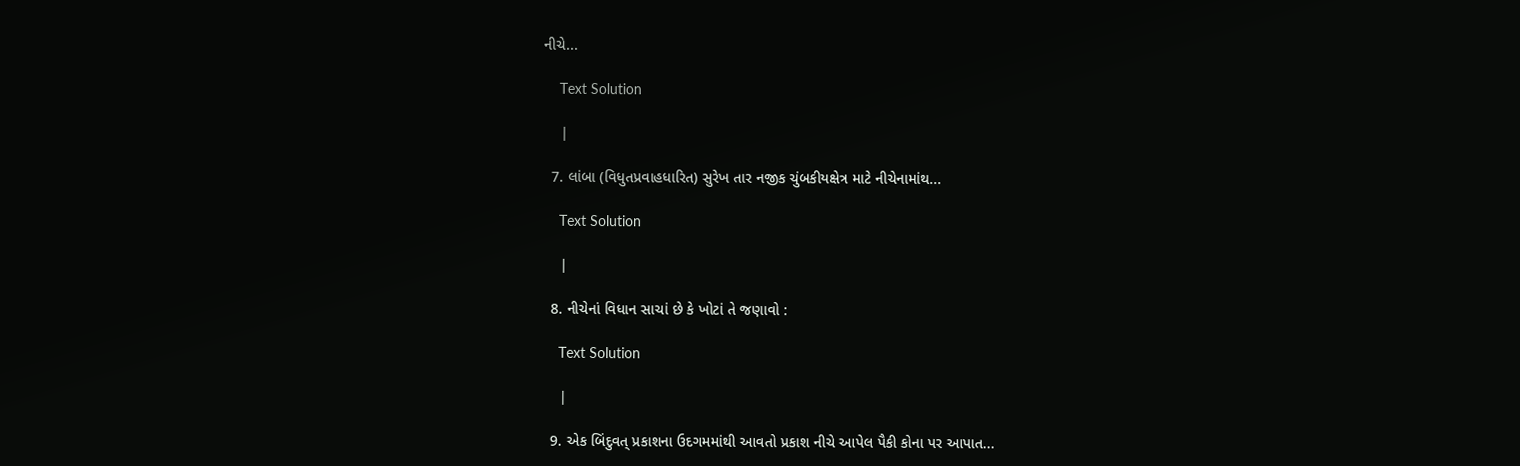નીચે...

    Text Solution

    |

  7. લાંબા (વિધુતપ્રવાહધારિત) સુરેખ તાર નજીક ચુંબકીયક્ષેત્ર માટે નીચેનામાંથ...

    Text Solution

    |

  8. નીચેનાં વિધાન સાચાં છે કે ખોટાં તે જણાવો :

    Text Solution

    |

  9. એક બિંદુવત્ પ્રકાશના ઉદગમમાંથી આવતો પ્રકાશ નીચે આપેલ પૈકી કોના પર આપાત...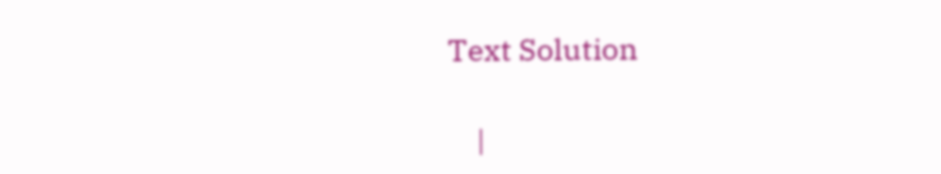Text Solution

    |